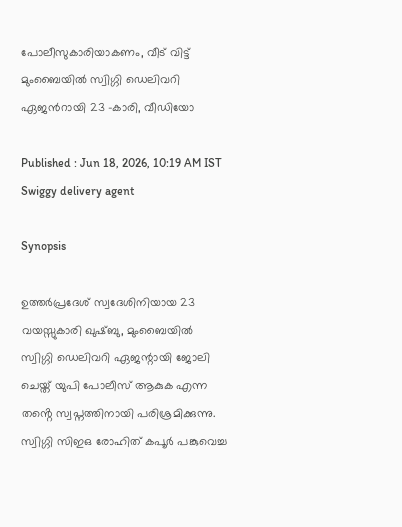പോലീസുകാരിയാകണം, വീട് വിട്ട് മുംബൈയിൽ സ്വിഗ്ഗി ഡെലിവറി ഏജന്‍റായി 23 -കാരി, വീഡിയോ

Published : Jun 18, 2026, 10:19 AM IST
Swiggy delivery agent

Synopsis

ഉത്തർപ്രദേശ് സ്വദേശിനിയായ 23 വയസ്സുകാരി ഖുഷ്ബു, മുംബൈയിൽ സ്വിഗ്ഗി ഡെലിവറി ഏജന്റായി ജോലി ചെയ്ത് യുപി പോലീസ് ആകുക എന്ന തൻ്റെ സ്വപ്നത്തിനായി പരിശ്രമിക്കുന്നു. സ്വിഗ്ഗി സിഇഒ രോഹിത് കപൂർ പങ്കുവെച്ച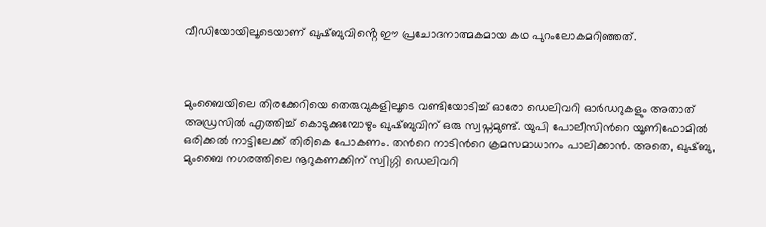വീഡിയോയിലൂടെയാണ് ഖുഷ്ബുവിൻ്റെ ഈ പ്രചോദനാത്മകമായ കഥ പുറംലോകമറിഞ്ഞത്.



മുംബൈയിലെ തിരക്കേറിയെ തെരുവുകളിലൂടെ വണ്ടിയോടിച്ച് ഓരോ ഡെലിവറി ഓ‍ർഡറുകളും അതാത് അഡ്രസിൽ എത്തിച്ച് കൊടുക്കുമ്പോഴും ഖുഷ്ബുവിന് ഒരു സ്വപ്നമുണ്ട്. യുപി പോലീസിന്‍റെ യൂണിഫോമിൽ ഒരിക്കൽ നാട്ടിലേക്ക് തിരികെ പോകണം. തന്‍റെ നാടിന്‍റെ ക്രമസമാധാനം പാലിക്കാൻ. അതെ, ഖുഷ്ബു, മുംബൈ നഗരത്തിലെ നൂറുകണക്കിന് സ്വിഗ്ഗി ഡെലിവറി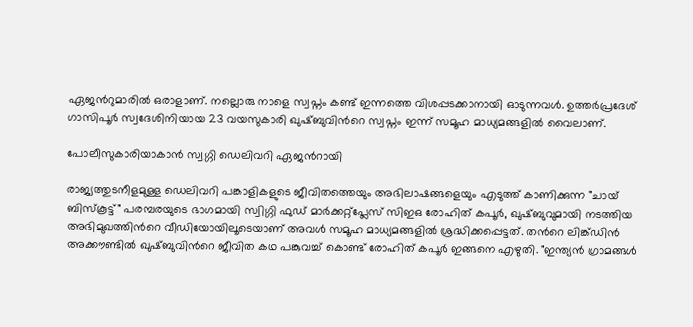ഏജന്‍റുമാരിൽ ഒരാളാണ്. നല്ലൊരു നാളെ സ്വപ്നം കണ്ട് ഇന്നത്തെ വിശപ്പടക്കാനായി ഓടുന്നവൾ. ഉത്തർപ്രദേശ് ഗാസിപൂർ സ്വദേശിനിയായ 23 വയസുകാരി ഖുഷ്ബുവിന്‍റെ സ്വപ്നം ഇന്ന് സമൂഹ മാധ്യമങ്ങളിൽ വൈലാണ്.

പോലീസുകാരിയാകാൻ സ്വഗ്ഗി ഡെലിവറി ഏജൻറായി

രാജ്യത്തുടനീളമുള്ള ഡെലിവറി പങ്കാളികളുടെ ജീവിതത്തെയും അഭിലാഷങ്ങളെയും എടുത്ത് കാണിക്കുന്ന "ചായ് ബിസ്കൂട്ട്" പരമ്പരയുടെ ഭാഗമായി സ്വിഗ്ഗി ഫുഡ് മാർക്കറ്റ്പ്ലേസ് സിഇഒ രോഹിത് കപൂർ, ഖുഷ്ബുവുമായി നടത്തിയ അഭിമുഖത്തിന്‍റെ വീഡിയോയിലൂടെയാണ് അവൾ സമൂഹ മാധ്യമങ്ങളിൽ ശ്രദ്ധിക്കപ്പെട്ടത്. തന്‍റെ ലിങ്ക്ഡിൻ അക്കൗണ്ടിൽ ഖുഷ്ബുവിന്‍റെ ജീവിത കഥ പങ്കുവച്ച് കൊണ്ട് രോഹിത് കപൂർ ഇങ്ങനെ എഴുതി. "ഇന്ത്യൻ ഗ്രാമങ്ങൾ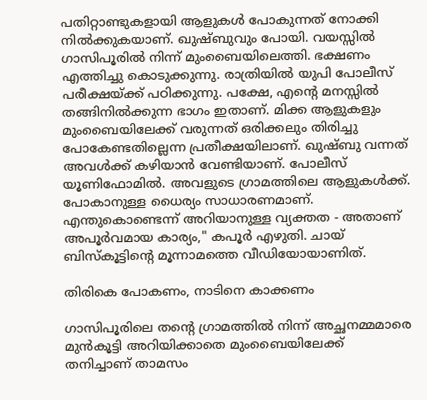പതിറ്റാണ്ടുകളായി ആളുകൾ പോകുന്നത് നോക്കി നിൽക്കുകയാണ്. ഖുഷ്ബുവും പോയി. വയസ്സിൽ ഗാസിപൂരിൽ നിന്ന് മുംബൈയിലെത്തി. ഭക്ഷണം എത്തിച്ചു കൊടുക്കുന്നു. രാത്രിയിൽ യുപി പോലീസ് പരീക്ഷയ്ക്ക് പഠിക്കുന്നു. പക്ഷേ, എന്‍റെ മനസ്സിൽ തങ്ങിനിൽക്കുന്ന ഭാഗം ഇതാണ്. മിക്ക ആളുകളും മുംബൈയിലേക്ക് വരുന്നത് ഒരിക്കലും തിരിച്ചു പോകേണ്ടതില്ലെന്ന പ്രതീക്ഷയിലാണ്. ഖുഷ്ബു വന്നത് അവൾക്ക് കഴിയാൻ വേണ്ടിയാണ്. പോലീസ് യൂണിഫോമിൽ. അവളുടെ ഗ്രാമത്തിലെ ആളുകൾക്ക്. പോകാനുള്ള ധൈര്യം സാധാരണമാണ്. എന്തുകൊണ്ടെന്ന് അറിയാനുള്ള വ്യക്തത - അതാണ് അപൂർവമായ കാര്യം," കപൂർ എഴുതി. ചായ് ബിസ്കൂട്ടിന്‍റെ മൂന്നാമത്തെ വീഡിയോയാണിത്.

തിരികെ പോകണം, നാടിനെ കാക്കണം

ഗാസിപൂരിലെ തന്‍റെ ഗ്രാമത്തിൽ നിന്ന് അച്ഛനമ്മമാരെ മുൻകൂട്ടി അറിയിക്കാതെ മുംബൈയിലേക്ക് തനിച്ചാണ് താമസം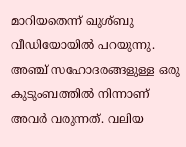മാറിയതെന്ന് ഖുശ്ബു വീഡിയോയിൽ പറയുന്നു. അഞ്ച് സഹോദരങ്ങളുള്ള ഒരു കുടുംബത്തിൽ നിന്നാണ് അവർ വരുന്നത്. വലിയ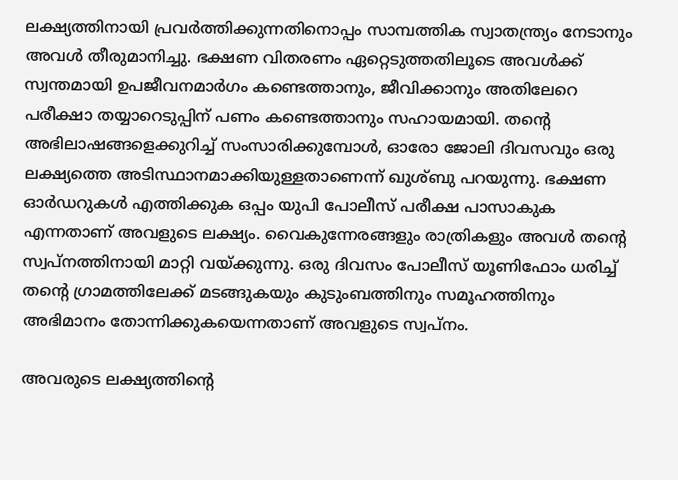ലക്ഷ്യത്തിനായി പ്രവർത്തിക്കുന്നതിനൊപ്പം സാമ്പത്തിക സ്വാതന്ത്ര്യം നേടാനും അവൾ തീരുമാനിച്ചു. ഭക്ഷണ വിതരണം ഏറ്റെടുത്തതിലൂടെ അവൾക്ക് സ്വന്തമായി ഉപജീവനമാർഗം കണ്ടെത്താനും, ജീവിക്കാനും അതിലേറെ പരീക്ഷാ തയ്യാറെടുപ്പിന് പണം കണ്ടെത്താനും സഹായമായി. തന്‍റെ അഭിലാഷങ്ങളെക്കുറിച്ച് സംസാരിക്കുമ്പോൾ, ഓരോ ജോലി ദിവസവും ഒരു ലക്ഷ്യത്തെ അടിസ്ഥാനമാക്കിയുള്ളതാണെന്ന് ഖുശ്ബു പറയുന്നു. ഭക്ഷണ ഓർഡറുകൾ എത്തിക്കുക ഒപ്പം യുപി പോലീസ് പരീക്ഷ പാസാകുക എന്നതാണ് അവളുടെ ലക്ഷ്യം. വൈകുന്നേരങ്ങളും രാത്രികളും അവൾ തന്‍റെ സ്വപ്നത്തിനായി മാറ്റി വയ്ക്കുന്നു. ഒരു ദിവസം പോലീസ് യൂണിഫോം ധരിച്ച് തന്‍റെ ഗ്രാമത്തിലേക്ക് മടങ്ങുകയും കുടുംബത്തിനും സമൂഹത്തിനും അഭിമാനം തോന്നിക്കുകയെന്നതാണ് അവളുടെ സ്വപ്നം.

അവരുടെ ലക്ഷ്യത്തിന്റെ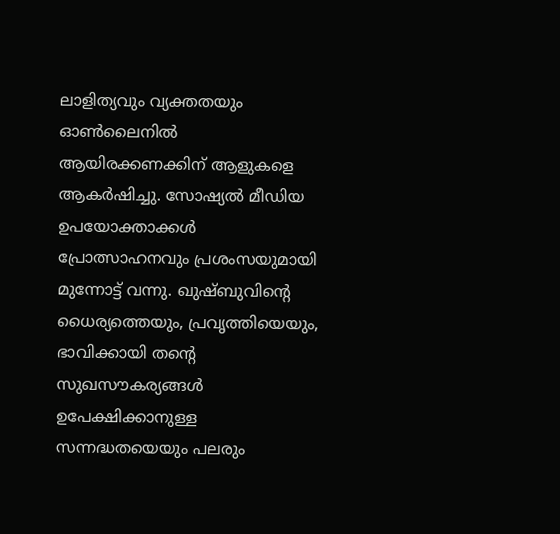ലാളിത്യവും വ്യക്തതയും ഓൺലൈനിൽ ആയിരക്കണക്കിന് ആളുകളെ ആകർഷിച്ചു. സോഷ്യൽ മീഡിയ ഉപയോക്താക്കൾ പ്രോത്സാഹനവും പ്രശംസയുമായി മുന്നോട്ട് വന്നു. ഖുഷ്ബുവിന്‍റെ ധൈര്യത്തെയും, പ്രവൃത്തിയെയും, ഭാവിക്കായി തന്‍റെ സുഖസൗകര്യങ്ങൾ ഉപേക്ഷിക്കാനുള്ള സന്നദ്ധതയെയും പലരും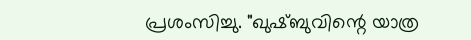പ്രശംസിച്ചു. "ഖുഷ്ബുവിന്റെ യാത്ര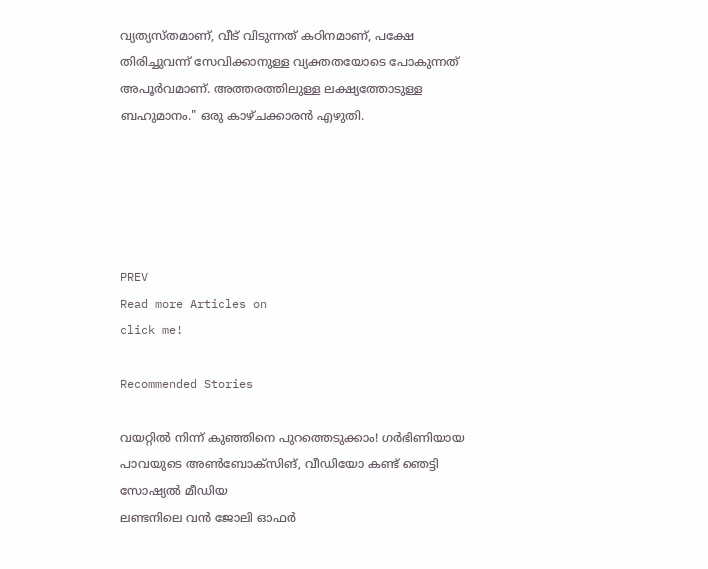വ്യത്യസ്തമാണ്, വീട് വിടുന്നത് കഠിനമാണ്, പക്ഷേ തിരിച്ചുവന്ന് സേവിക്കാനുള്ള വ്യക്തതയോടെ പോകുന്നത് അപൂർവമാണ്. അത്തരത്തിലുള്ള ലക്ഷ്യത്തോടുള്ള ബഹുമാനം." ഒരു കാഴ്ചക്കാരൻ എഴുതി.





PREV
Read more Articles on
click me!

Recommended Stories

വയറ്റിൽ നിന്ന് കുഞ്ഞിനെ പുറത്തെടുക്കാം! ഗർഭിണിയായ പാവയുടെ അൺബോക്സിങ്, വീഡിയോ കണ്ട് ഞെട്ടി സോഷ്യൽ മീഡിയ
ലണ്ടനിലെ വൻ ജോലി ഓഫർ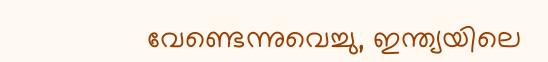വേണ്ടെന്നുവെച്ചു, ഇന്ത്യയിലെ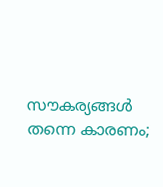സൗകര്യങ്ങൾ തന്നെ കാരണം;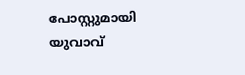പോസ്റ്റുമായി യുവാവ്